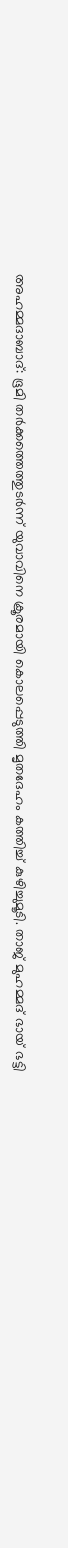അഹമ്മദാബാദ്: ഭൂമി തർക്കത്തെത്തുടർന്ന് യുവാവിനെ ക്രൂരമായി കൊലപ്പെടുത്തി മൃതദേഹം കത്തിച്ച് കുഴിച്ചുമൂടി. താജ് മുഹമ്മദ് ഭായ് ഭട്ടി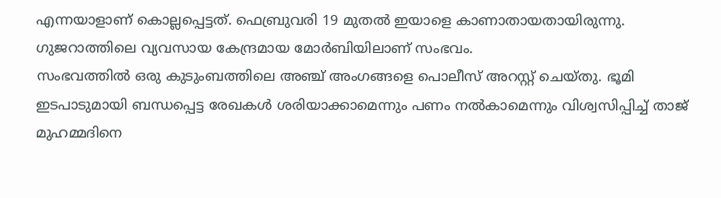എന്നയാളാണ് കൊല്ലപ്പെട്ടത്. ഫെബ്രുവരി 19 മുതൽ ഇയാളെ കാണാതായതായിരുന്നു. ഗുജറാത്തിലെ വ്യവസായ കേന്ദ്രമായ മോർബിയിലാണ് സംഭവം.
സംഭവത്തിൽ ഒരു കുടുംബത്തിലെ അഞ്ച് അംഗങ്ങളെ പൊലീസ് അറസ്റ്റ് ചെയ്തു. ഭൂമി ഇടപാടുമായി ബന്ധപ്പെട്ട രേഖകൾ ശരിയാക്കാമെന്നും പണം നൽകാമെന്നും വിശ്വസിപ്പിച്ച് താജ് മുഹമ്മദിനെ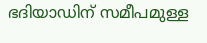ഭദിയാഡിന് സമീപമുള്ള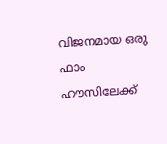വിജനമായ ഒരു ഫാം ഹൗസിലേക്ക്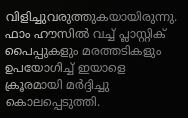വിളിച്ചുവരുത്തുകയായിരുന്നു. ഫാം ഹൗസിൽ വച്ച് പ്ലാസ്റ്റിക് പൈപ്പുകളും മരത്തടികളും ഉപയോഗിച്ച് ഇയാളെ ക്രൂരമായി മർദ്ദിച്ചു കൊലപ്പെടുത്തി.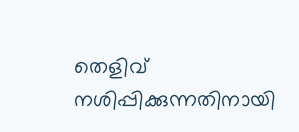തെളിവ് നശിപ്പിക്കുന്നതിനായി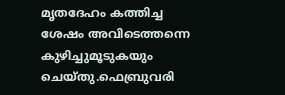മൃതദേഹം കത്തിച്ച ശേഷം അവിടെത്തന്നെ കുഴിച്ചുമൂടുകയും ചെയ്തു.ഫെബ്രുവരി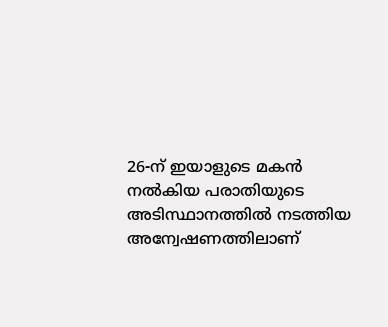26-ന് ഇയാളുടെ മകൻ നൽകിയ പരാതിയുടെ അടിസ്ഥാനത്തിൽ നടത്തിയ അന്വേഷണത്തിലാണ്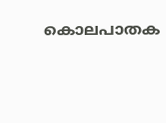കൊലപാതക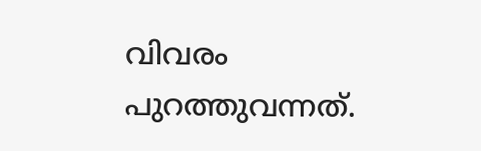വിവരം പുറത്തുവന്നത്.